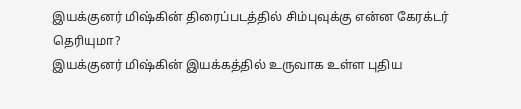இயக்குனர் மிஷ்கின் திரைப்படத்தில் சிம்புவுக்கு என்ன கேரக்டர் தெரியுமா?
இயக்குனர் மிஷ்கின் இயக்கத்தில் உருவாக உள்ள புதிய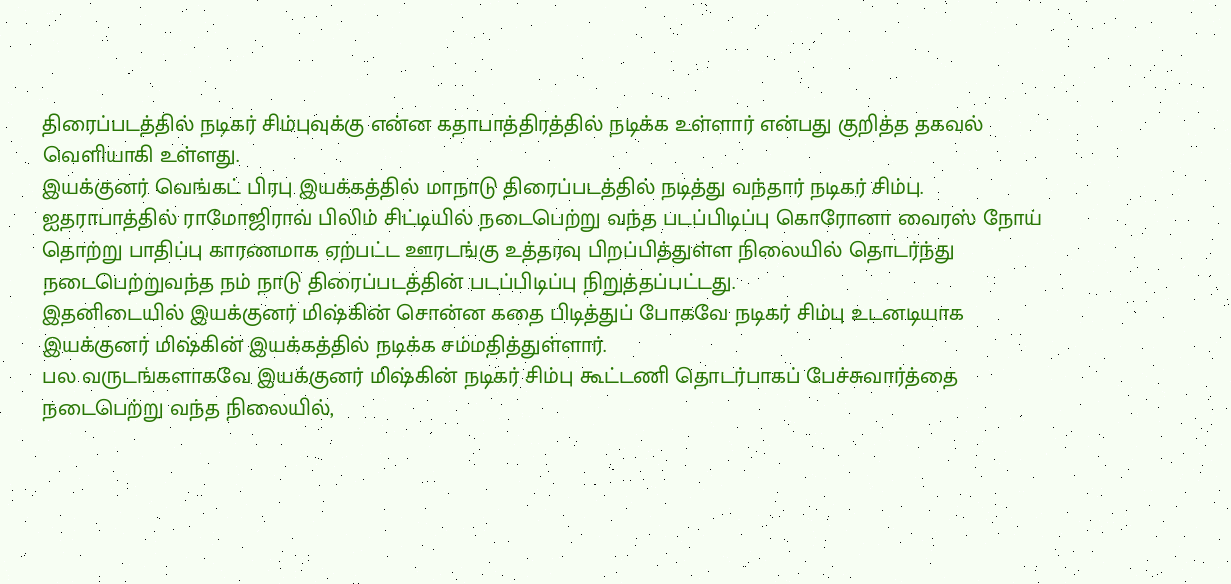திரைப்படத்தில் நடிகர் சிம்புவுக்கு என்ன கதாபாத்திரத்தில் நடிக்க உள்ளார் என்பது குறித்த தகவல் வெளியாகி உள்ளது.
இயக்குனர் வெங்கட் பிரபு இயக்கத்தில் மாநாடு திரைப்படத்தில் நடித்து வந்தார் நடிகர் சிம்பு. ஐதராபாத்தில் ராமோஜிராவ் பிலிம் சிட்டியில் நடைபெற்று வந்த படப்பிடிப்பு கொரோனா வைரஸ் நோய் தொற்று பாதிப்பு காரணமாக ஏற்பட்ட ஊரடங்கு உத்தரவு பிறப்பித்துள்ள நிலையில் தொடர்ந்து நடைபெற்றுவந்த நம் நாடு திரைப்படத்தின் படப்பிடிப்பு நிறுத்தப்பட்டது.
இதனிடையில் இயக்குனர் மிஷ்கின் சொன்ன கதை பிடித்துப் போகவே நடிகர் சிம்பு உடனடியாக இயக்குனர் மிஷ்கின் இயக்கத்தில் நடிக்க சம்மதித்துள்ளார்.
பல வருடங்களாகவே இயக்குனர் மிஷ்கின் நடிகர் சிம்பு கூட்டணி தொடர்பாகப் பேச்சுவார்த்தை நடைபெற்று வந்த நிலையில்,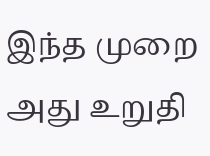இந்த முறை அது உறுதி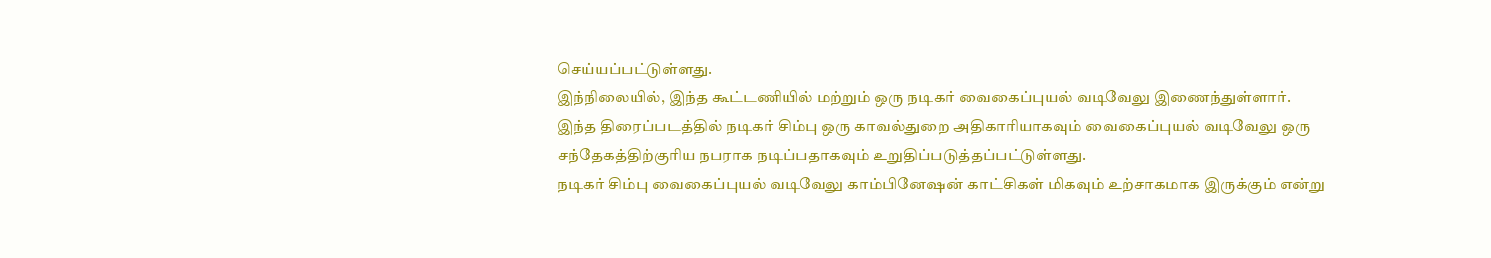செய்யப்பட்டுள்ளது.
இந்நிலையில், இந்த கூட்டணியில் மற்றும் ஒரு நடிகர் வைகைப்புயல் வடிவேலு இணைந்துள்ளார்.
இந்த திரைப்படத்தில் நடிகர் சிம்பு ஒரு காவல்துறை அதிகாரியாகவும் வைகைப்புயல் வடிவேலு ஒரு சந்தேகத்திற்குரிய நபராக நடிப்பதாகவும் உறுதிப்படுத்தப்பட்டுள்ளது.
நடிகர் சிம்பு வைகைப்புயல் வடிவேலு காம்பினேஷன் காட்சிகள் மிகவும் உற்சாகமாக இருக்கும் என்று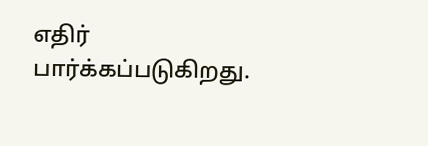எதிர் பார்க்கப்படுகிறது.